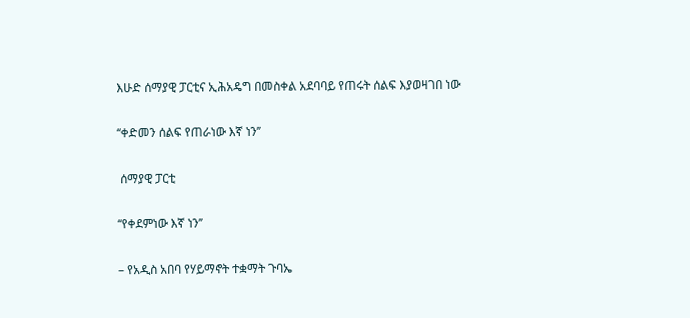እሁድ ሰማያዊ ፓርቲና ኢሕአዴግ በመስቀል አደባባይ የጠሩት ሰልፍ እያወዛገበ ነው

‘‘ቀድመን ሰልፍ የጠራነው እኛ ነን’’

 ሰማያዊ ፓርቲ

‘‘የቀደምነው እኛ ነን’’

– የአዲስ አበባ የሃይማኖት ተቋማት ጉባኤ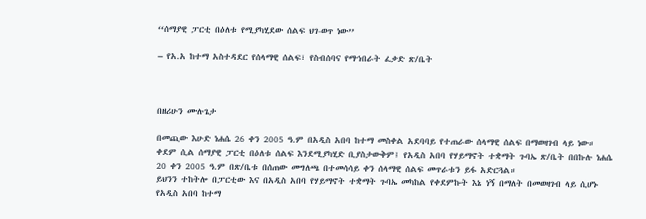‘‘ሰማያዊ ፓርቲ በዕለቱ የሚያካሂደው ሰልፍ ህገ-ወጥ ነው’’

– የአ.አ ከተማ አስተዳደር የሰላማዊ ሰልፍ፣ የስብሰባና የማኀበራት ፈቃድ ጽ/ቤት



በዘሪሁን ሙሉጌታ

በመጪው እሁድ ነሐሴ 26 ቀን 2005 ዓ.ም በአዲስ አበባ ከተማ መስቀል አደባባይ የተጠራው ሰላማዊ ሰልፍ በማወዛገብ ላይ ነው። ቀደም ሲል ሰማያዊ ፓርቲ በዕለቱ ሰልፍ እንደሚያካሂድ ቢያስታውቅም፤ የአዲስ አበባ የሃይማኖት ተቋማት ጉባኤ ጽ/ቤት በበኩሉ ነሐሴ 20 ቀን 2005 ዓ.ም በጽ/ቤቱ በሰጠው መግለጫ በተመሳሳይ ቀን ሰላማዊ ሰልፍ መጥራቱን ይፋ አድርጓል።
ይህንን ተከትሎ በፓርቲው እና በአዲስ አበባ የሃይማኖት ተቋማት ጉባኤ መካከል የቀደምኩት እኔ ነኝ በማለት በመወዛገብ ላይ ሲሆኑ የአዲስ አበባ ከተማ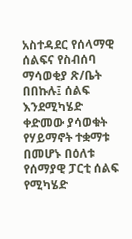አስተዳደር የሰላማዊ ሰልፍና የስብሰባ ማሳወቂያ ጽ/ቤት በበኩሉ፤ ሰልፍ እንደሚካሄድ ቀድመው ያሳወቁት የሃይማኖት ተቋማቱ በመሆኑ በዕለቱ የሰማያዊ ፓርቲ ሰልፍ የሚካሄድ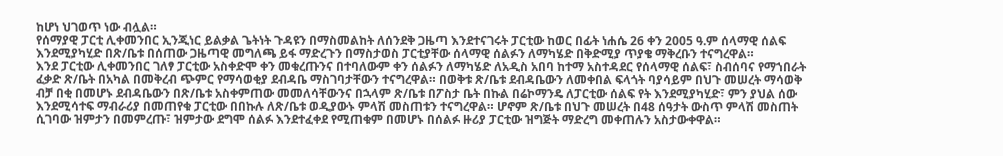ከሆነ ህገወጥ ነው ብሏል።
የሰማያዊ ፓርቲ ሊቀመንበር ኢንጂነር ይልቃል ጌትነት ጉዳዩን በማስመልከት ለሰንደቅ ጋዜጣ እንደተናገሩት ፓርቲው ከወር በፊት ነሐሴ 26 ቀን 2005 ዓ.ም ሰላማዊ ሰልፍ እንደሚያካሂድ በጽ/ቤቱ በሰጠው ጋዜጣዊ መግለጫ ይፋ ማድረጉን በማስታወስ ፓርቲያቸው ሰላማዊ ሰልፉን ለማካሄድ በቅድሚያ ጥያቄ ማቅረቡን ተናግረዋል።
እንደ ፓርቲው ሊቀመንበር ገለፃ ፓርቲው አስቀድሞ ቀን መቁረጡንና በተባለውም ቀን ሰልፉን ለማካሄድ ለአዲስ አበባ ከተማ አስተዳደር የሰላማዊ ሰልፍ፣ ስብሰባና የማኀበራት ፈቃድ ጽ/ቤት በአካል በመቅረብ ጭምር የማሳወቂያ ደብዳቤ ማስገባታቸውን ተናግረዋል። በወቅቱ ጽ/ቤቱ ደብዳቤውን ለመቀበል ፍላጎት ባያሳይም በህጉ መሠረት ማሳወቅ ብቻ በቂ በመሆኑ ደብዳቤውን በጽ/ቤቱ አስቀምጠው መመለሳቸውንና በኋላም ጽ/ቤቱ በፖስታ ቤት በኩል በሬኮማንዴ ለፓርቲው ሰልፍ የት እንደሚያካሂድ፣ ምን ያህል ሰው እንደሚሳተፍ ማብራሪያ በመጠየቁ ፓርቲው በበኩሉ ለጽ/ቤቱ ወዲያውኑ ምላሽ መስጠቱን ተናግረዋል። ሆኖም ጽ/ቤቱ በህጉ መሠረት በ48 ሰዓታት ውስጥ ምላሽ መስጠት ሲገባው ዝምታን በመምረጡ፣ ዝምታው ደግሞ ሰልፉ እንደተፈቀደ የሚጠቁም በመሆኑ በሰልፉ ዙሪያ ፓርቲው ዝግጅት ማድረግ መቀጠሉን አስታውቀዋል።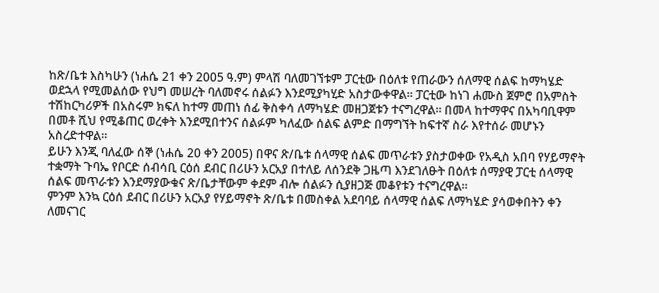ከጽ/ቤቱ እስካሁን (ነሐሴ 21 ቀን 2005 ዓ.ም) ምላሽ ባለመገኘቱም ፓርቲው በዕለቱ የጠራውን ሰለማዊ ሰልፍ ከማካሄድ ወደኋላ የሚመልሰው የህግ መሠረት ባለመኖሩ ሰልፉን እንደሚያካሂድ አስታውቀዋል። ፓርቲው ከነገ ሐሙስ ጀምሮ በአምስት ተሽከርካሪዎች በአስሩም ክፍለ ከተማ መጠነ ሰፊ ቅስቀሳ ለማካሄድ መዘጋጀቱን ተናግረዋል። በመላ ከተማዋና በአካባቢዋም በመቶ ሺህ የሚቆጠር ወረቀት እንደሚበተንና ሰልፉም ካለፈው ሰልፍ ልምድ በማግኘት ከፍተኛ ስራ እየተሰራ መሆኑን አስረድተዋል።
ይሁን እንጂ ባለፈው ሰኞ (ነሐሴ 20 ቀን 2005) በዋና ጽ/ቤቱ ሰላማዊ ሰልፍ መጥራቱን ያስታወቀው የአዲስ አበባ የሃይማኖት ተቋማት ጉባኤ የቦርድ ሰብሳቢ ርዕሰ ደብር በሪሁን አርአያ በተለይ ለሰንደቅ ጋዜጣ እንደገለፁት በዕለቱ ሰማያዊ ፓርቲ ሰላማዊ ሰልፍ መጥራቱን እንደማያውቁና ጽ/ቤታቸውም ቀደም ብሎ ሰልፉን ሲያዘጋጅ መቆየቱን ተናግረዋል።
ምንም እንኳ ርዕሰ ደብር በሪሁን አርአያ የሃይማኖት ጽ/ቤቱ በመስቀል አደባባይ ሰላማዊ ሰልፍ ለማካሄድ ያሳወቀበትን ቀን ለመናገር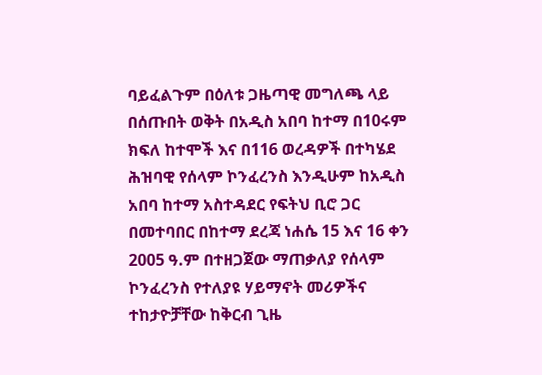ባይፈልጉም በዕለቱ ጋዜጣዊ መግለጫ ላይ በሰጡበት ወቅት በአዲስ አበባ ከተማ በ10ሩም ክፍለ ከተሞች እና በ116 ወረዳዎች በተካሄደ ሕዝባዊ የሰላም ኮንፈረንስ እንዲሁም ከአዲስ አበባ ከተማ አስተዳደር የፍትህ ቢሮ ጋር በመተባበር በከተማ ደረጃ ነሐሴ 15 እና 16 ቀን 2005 ዓ.ም በተዘጋጀው ማጠቃለያ የሰላም ኮንፈረንስ የተለያዩ ሃይማኖት መሪዎችና ተከታዮቻቸው ከቅርብ ጊዜ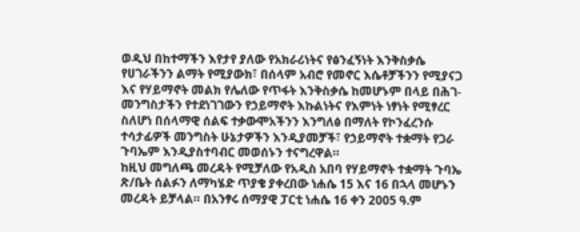ወዲህ በከተማችን እየታየ ያለው የአክራሪነትና የፅንፈኝነት እንቅስቃሴ የሀገራችንን ልማት የሚያውክ፣ በሰላም አብሮ የመኖር እሴቶቻችንን የሚያናጋ እና የሃይማኖት መልክ የሌለው የጥፋት እንቅስቃሴ ከመሆኑም በላይ በሕገ-መንግስታችን የተደነገገውን የኃይማኖት እኩልነትና የእምነት ነፃነት የሚፃረር ስለሆነ በሰላማዊ ሰልፍ ተቃውሞአችንን እንግለፅ በማለት የኮንፈረንሱ ተሳታፊዎች መንግስት ሁኔታዎችን እንዲያመቻች፣ የኃይማኖት ተቋማት የጋራ ጉባኤም እንዲያስተባብር መወሰኑን ተናግረዋል።
ከዚህ መግለጫ መረዳት የሚቻለው የአዲስ አበባ የሃይማኖት ተቋማት ጉባኤ ጽ/ቤት ሰልፉን ለማካሄድ ጥያቄ ያቀረበው ነሐሴ 15 እና 16 በኋላ መሆኑን መረዳት ይቻላል። በአንፃሩ ሰማያዊ ፓርቲ ነሐሴ 16 ቀን 2005 ዓ.ም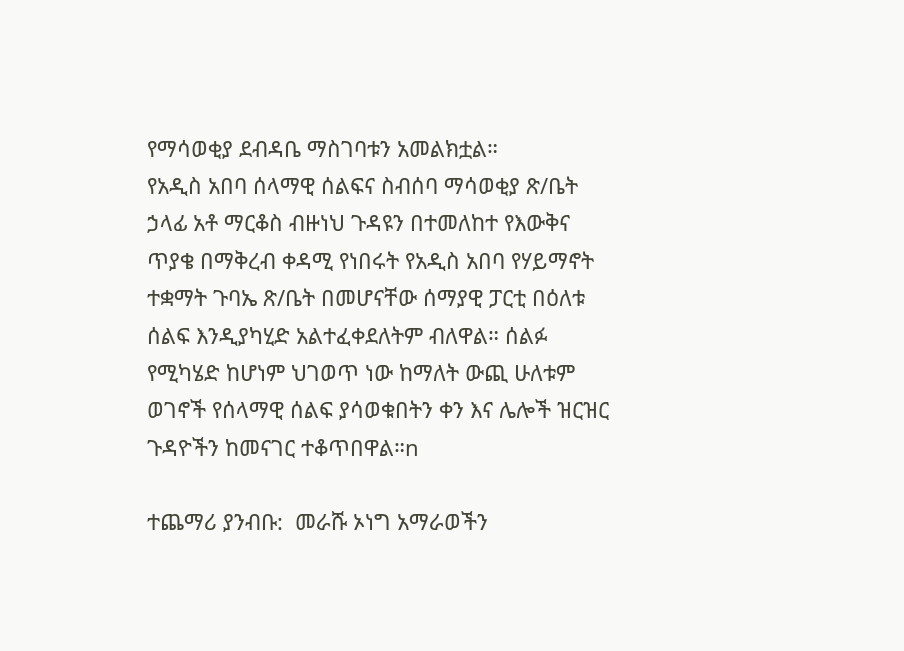የማሳወቂያ ደብዳቤ ማስገባቱን አመልክቷል።
የአዲስ አበባ ሰላማዊ ሰልፍና ስብሰባ ማሳወቂያ ጽ/ቤት ኃላፊ አቶ ማርቆስ ብዙነህ ጉዳዩን በተመለከተ የእውቅና ጥያቄ በማቅረብ ቀዳሚ የነበሩት የአዲስ አበባ የሃይማኖት ተቋማት ጉባኤ ጽ/ቤት በመሆናቸው ሰማያዊ ፓርቲ በዕለቱ ሰልፍ እንዲያካሂድ አልተፈቀደለትም ብለዋል። ሰልፉ የሚካሄድ ከሆነም ህገወጥ ነው ከማለት ውጪ ሁለቱም ወገኖች የሰላማዊ ሰልፍ ያሳወቁበትን ቀን እና ሌሎች ዝርዝር ጉዳዮችን ከመናገር ተቆጥበዋል።n

ተጨማሪ ያንብቡ:  መራሹ ኦነግ አማራወችን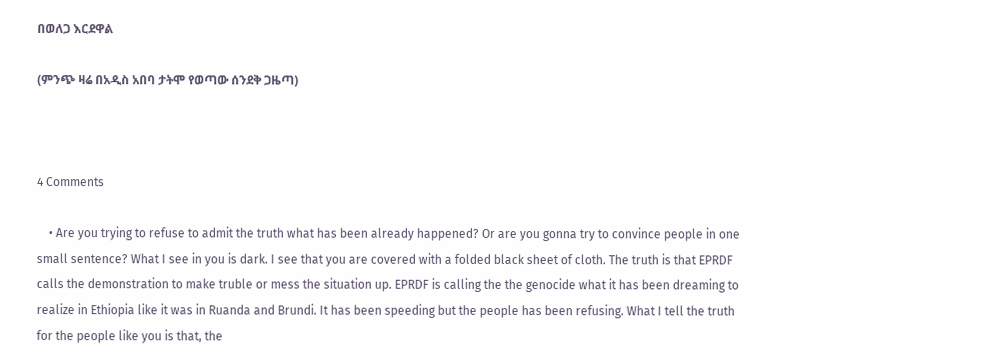በወለጋ እርደዋል

(ምንጭ ዛሬ በአዲስ አበባ ታትሞ የወጣው ሰንደቅ ጋዜጣ)



4 Comments

    • Are you trying to refuse to admit the truth what has been already happened? Or are you gonna try to convince people in one small sentence? What I see in you is dark. I see that you are covered with a folded black sheet of cloth. The truth is that EPRDF calls the demonstration to make truble or mess the situation up. EPRDF is calling the the genocide what it has been dreaming to realize in Ethiopia like it was in Ruanda and Brundi. It has been speeding but the people has been refusing. What I tell the truth for the people like you is that, the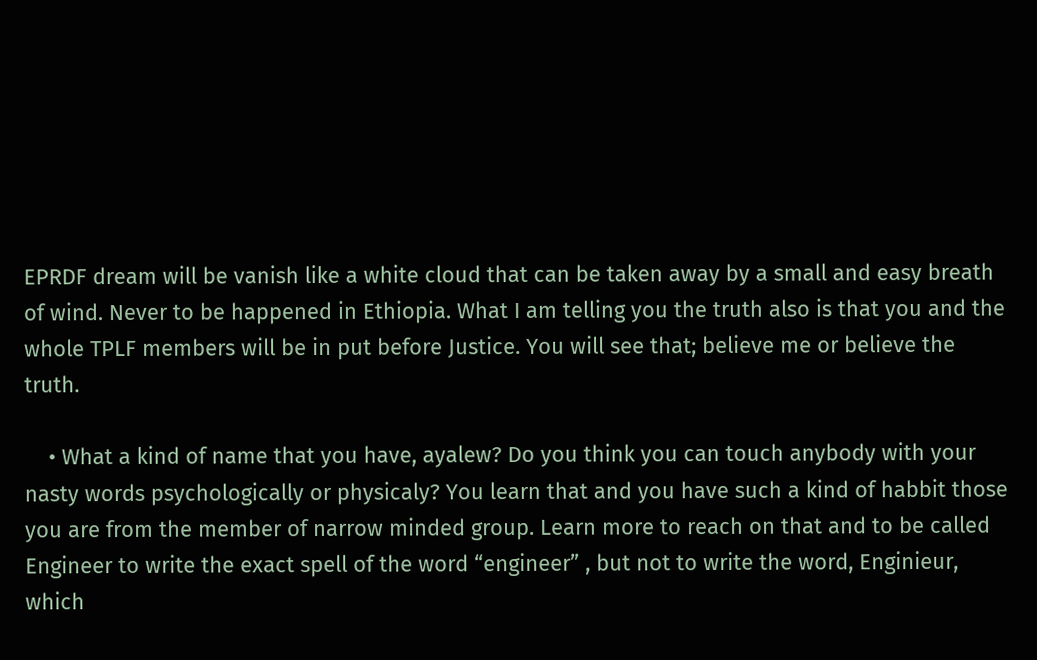EPRDF dream will be vanish like a white cloud that can be taken away by a small and easy breath of wind. Never to be happened in Ethiopia. What I am telling you the truth also is that you and the whole TPLF members will be in put before Justice. You will see that; believe me or believe the truth.

    • What a kind of name that you have, ayalew? Do you think you can touch anybody with your nasty words psychologically or physicaly? You learn that and you have such a kind of habbit those you are from the member of narrow minded group. Learn more to reach on that and to be called Engineer to write the exact spell of the word “engineer” , but not to write the word, Enginieur, which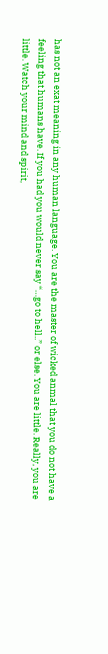has not an exat meaning in any human language. You are the master of wicked anmal that you do not have a feeling that humans have. If you had you would never say “…go to hell..” or else. You are little. Really, you are little. Watch your mind and spirit,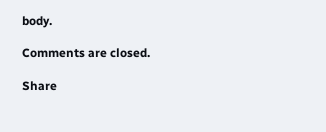body.

Comments are closed.

Share